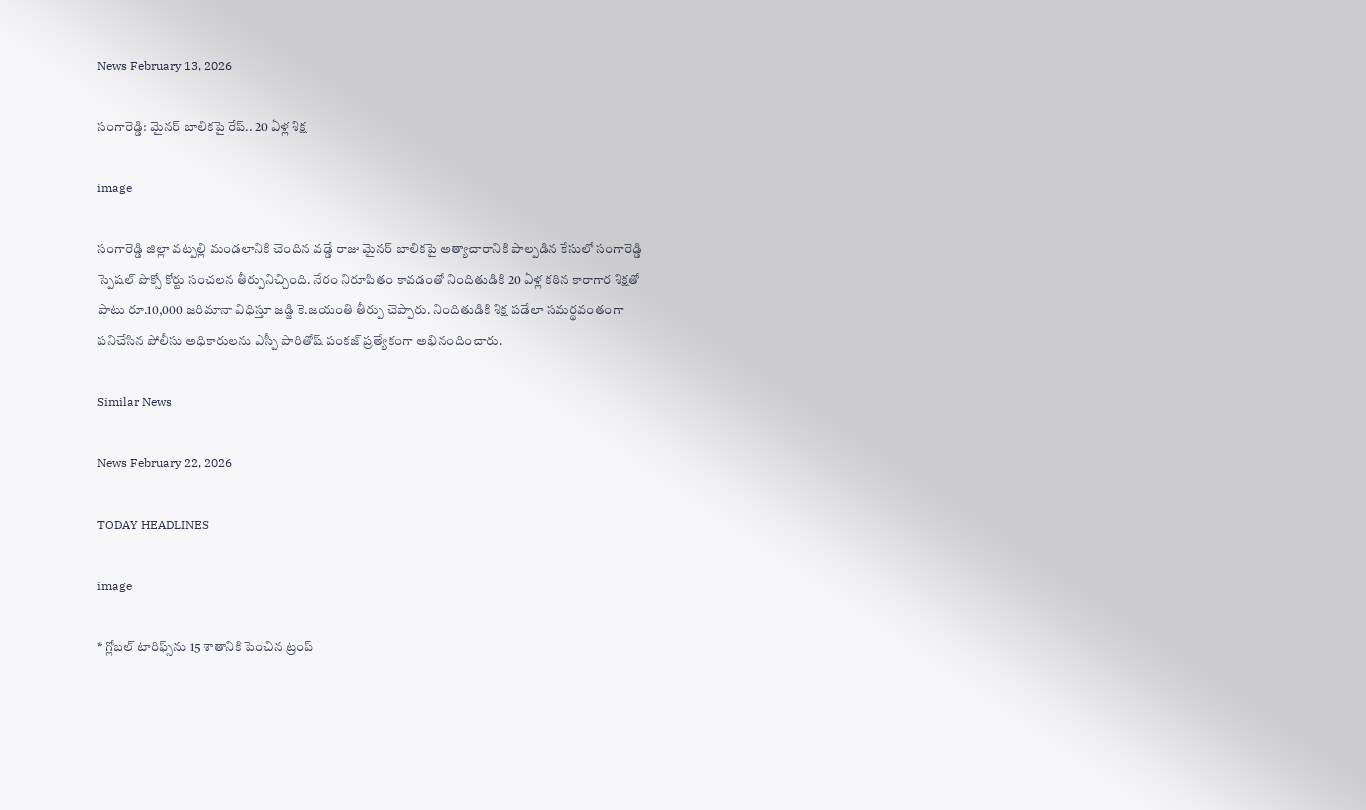News February 13, 2026

సంగారెడ్డి: మైనర్ బాలికపై రేప్.. 20 ఏళ్ల శిక్ష

image

సంగారెడ్డి జిల్లా వట్పల్లి మండలానికి చెందిన వడ్డే రాజు మైనర్ బాలికపై అత్యాచారానికి పాల్పడిన కేసులో సంగారెడ్డి స్పెషల్ పొక్సో కోర్టు సంచలన తీర్పునిచ్చింది. నేరం నిరూపితం కావడంతో నిందితుడికి 20 ఏళ్ల కఠిన కారాగార శిక్షతో పాటు రూ.10,000 జరిమానా విధిస్తూ జడ్జి కె.జయంతి తీర్పు చెప్పారు. నిందితుడికి శిక్ష పడేలా సమర్థవంతంగా పనిచేసిన పోలీసు అధికారులను ఎస్పీ పారితోష్ పంకజ్ ప్రత్యేకంగా అభినందించారు.

Similar News

News February 22, 2026

TODAY HEADLINES

image

* గ్లోబల్ టారిఫ్స్‌ను 15 శాతానికి పెంచిన ట్రంప్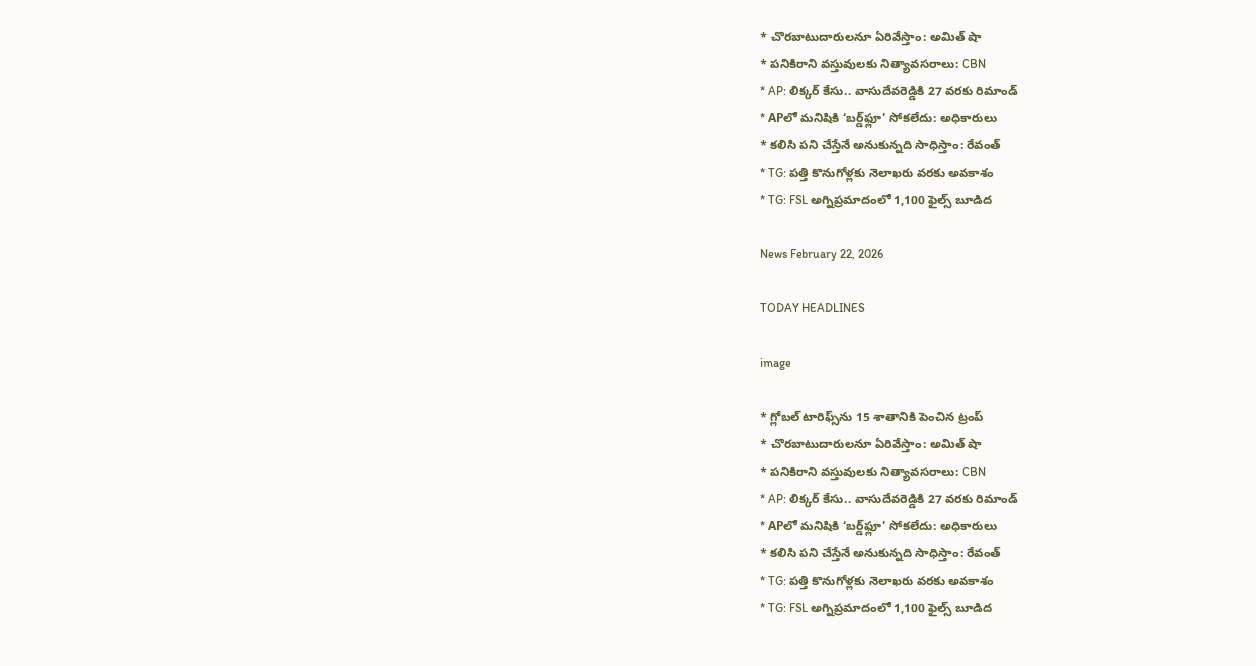* చొరబాటుదారులనూ ఏరివేస్తాం: అమిత్ షా
* పనికిరాని వస్తువులకు నిత్యావసరాలు: CBN
* AP: లిక్కర్ కేసు.. వాసుదేవరెడ్డికి 27 వరకు రిమాండ్
* APలో మనిషికి ‘బర్డ్‌ఫ్లూ’ సోకలేదు: అధికారులు
* కలిసి పని చేస్తేనే అనుకున్నది సాధిస్తాం: రేవంత్
* TG: పత్తి కొనుగోళ్లకు నెలాఖరు వరకు అవకాశం
* TG: FSL అగ్నిప్రమాదంలో 1,100 ఫైల్స్ బూడిద

News February 22, 2026

TODAY HEADLINES

image

* గ్లోబల్ టారిఫ్స్‌ను 15 శాతానికి పెంచిన ట్రంప్
* చొరబాటుదారులనూ ఏరివేస్తాం: అమిత్ షా
* పనికిరాని వస్తువులకు నిత్యావసరాలు: CBN
* AP: లిక్కర్ కేసు.. వాసుదేవరెడ్డికి 27 వరకు రిమాండ్
* APలో మనిషికి ‘బర్డ్‌ఫ్లూ’ సోకలేదు: అధికారులు
* కలిసి పని చేస్తేనే అనుకున్నది సాధిస్తాం: రేవంత్
* TG: పత్తి కొనుగోళ్లకు నెలాఖరు వరకు అవకాశం
* TG: FSL అగ్నిప్రమాదంలో 1,100 ఫైల్స్ బూడిద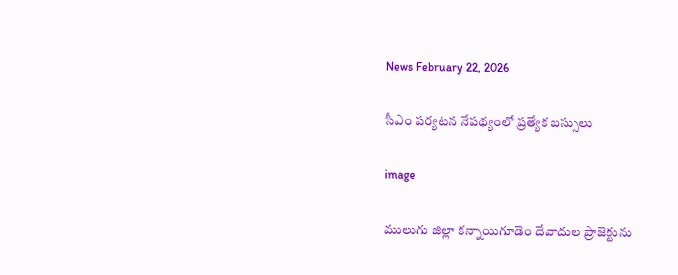News February 22, 2026

సీఎం పర్యటన నేపథ్యంలో ప్రత్యేక బస్సులు

image

ములుగు జిల్లా కన్నాయిగూడెం దేవాదుల ప్రాజెక్టును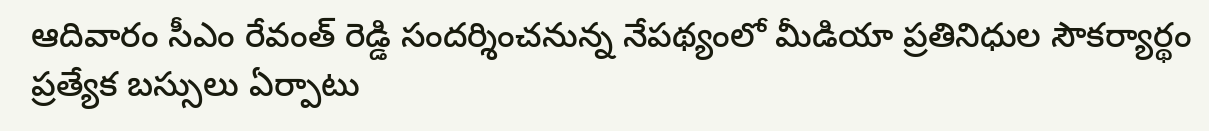ఆదివారం సీఎం రేవంత్ రెడ్డి సందర్శించనున్న నేపథ్యంలో మీడియా ప్రతినిధుల సౌకర్యార్థం ప్రత్యేక బస్సులు ఏర్పాటు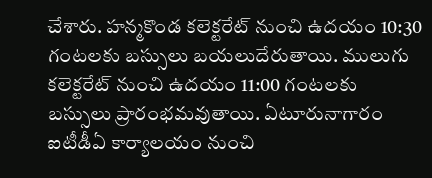చేశారు. హన్మకొండ కలెక్టరేట్ నుంచి ఉదయం 10:30 గంటలకు బస్సులు బయలుదేరుతాయి. ములుగు కలెక్టరేట్ నుంచి ఉదయం 11:00 గంటలకు బస్సులు ప్రారంభమవుతాయి. ఏటూరునాగారం ఐటీడీఏ కార్యాలయం నుంచి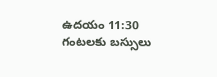ఉదయం 11:30 గంటలకు బస్సులు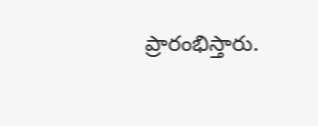ప్రారంభిస్తారు.